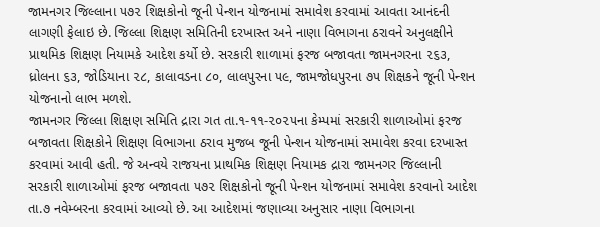જામનગર જિલ્લાના ૫૭૨ શિક્ષકોનો જૂની પેન્શન યોજનામાં સમાવેશ કરવામાં આવતા આનંદની લાગણી ફેલાઇ છે. જિલ્લા શિક્ષણ સમિતિની દરખાસ્ત અને નાણા વિભાગના ઠરાવને અનુલક્ષીને પ્રાથમિક શિક્ષણ નિયામકે આદેશ કર્યો છે. સરકારી શાળામાં ફરજ બજાવતા જામનગરના ૨૬૩, ધ્રોલના ૬૩, જોડિયાના ૨૮, કાલાવડના ૮૦, લાલપુરના ૫૯, જામજોધપુરના ૭૫ શિક્ષકને જૂની પેન્શન યોજનાનો લાભ મળશે.
જામનગર જિલ્લા શિક્ષણ સમિતિ દ્રારા ગત તા.૧-૧૧-૨૦૨૫ના કેમ્પમાં સરકારી શાળાઓમાં ફરજ બજાવતા શિક્ષકોને શિક્ષણ વિભાગના ઠરાવ મુજબ જૂની પેન્શન યોજનામાં સમાવેશ કરવા દરખાસ્ત કરવામાં આવી હતી. જે અન્વયે રાજયના પ્રાથમિક શિક્ષણ નિયામક દ્રારા જામનગર જિલ્લાની સરકારી શાળાઓમાં ફરજ બજાવતા ૫૭૨ શિક્ષકોનો જૂની પેન્શન યોજનામાં સમાવેશ કરવાનો આદેશ તા.૭ નવેમ્બરના કરવામાં આવ્યો છે. આ આદેશમાં જણાવ્યા અનુસાર નાણા વિભાગના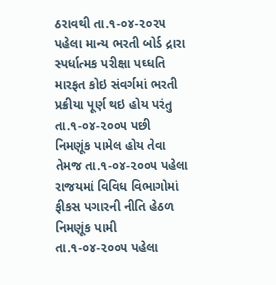ઠરાવથી તા.૧-૦૪-૨૦૨૫ પહેલા માન્ય ભરતી બોર્ડ દ્રારા સ્પર્ધાત્મક પરીક્ષા પઘ્ધતિ મારફત કોઇ સંવર્ગમાં ભરતી પ્રક્રીયા પૂર્ણ થઇ હોય પરંતુ તા.૧-૦૪-૨૦૦૫ પછી નિમણૂંક પામેલ હોય તેવા તેમજ તા.૧-૦૪-૨૦૦૫ પહેલા રાજયમાં વિવિધ વિભાગોમાં ફીકસ પગારની નીતિ હેઠળ નિમણૂંક પામી તા.૧-૦૪-૨૦૦૫ પહેલા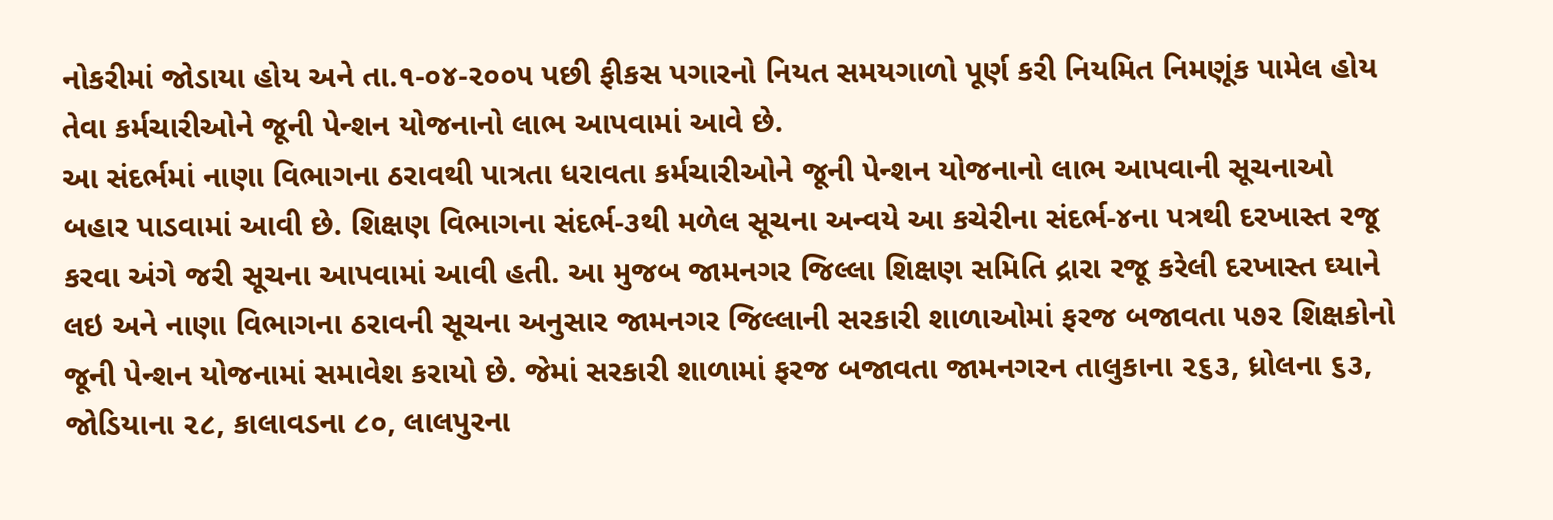નોકરીમાં જોડાયા હોય અને તા.૧-૦૪-૨૦૦૫ પછી ફીકસ પગારનો નિયત સમયગાળો પૂર્ણ કરી નિયમિત નિમણૂંક પામેલ હોય તેવા કર્મચારીઓને જૂની પેન્શન યોજનાનો લાભ આપવામાં આવે છે.
આ સંદર્ભમાં નાણા વિભાગના ઠરાવથી પાત્રતા ધરાવતા કર્મચારીઓને જૂની પેન્શન યોજનાનો લાભ આપવાની સૂચનાઓ બહાર પાડવામાં આવી છે. શિક્ષણ વિભાગના સંદર્ભ-૩થી મળેલ સૂચના અન્વયે આ કચેરીના સંદર્ભ-૪ના પત્રથી દરખાસ્ત રજૂ કરવા અંગે જરી સૂચના આપવામાં આવી હતી. આ મુજબ જામનગર જિલ્લા શિક્ષણ સમિતિ દ્રારા રજૂ કરેલી દરખાસ્ત ઘ્યાને લઇ અને નાણા વિભાગના ઠરાવની સૂચના અનુસાર જામનગર જિલ્લાની સરકારી શાળાઓમાં ફરજ બજાવતા ૫૭૨ શિક્ષકોનો જૂની પેન્શન યોજનામાં સમાવેશ કરાયો છે. જેમાં સરકારી શાળામાં ફરજ બજાવતા જામનગરન તાલુકાના ૨૬૩, ધ્રોલના ૬૩, જોડિયાના ૨૮, કાલાવડના ૮૦, લાલપુરના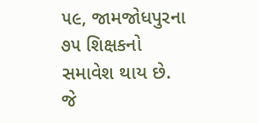૫૯, જામજોધપુરના ૭૫ શિક્ષકનો સમાવેશ થાય છે.
જે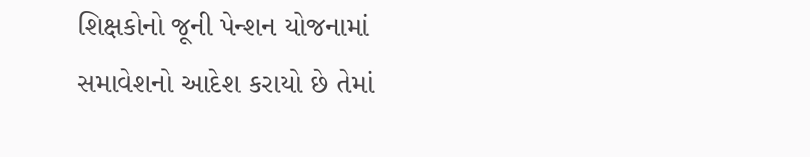શિક્ષકોનો જૂની પેન્શન યોજનામાં સમાવેશનો આદેશ કરાયો છે તેમાં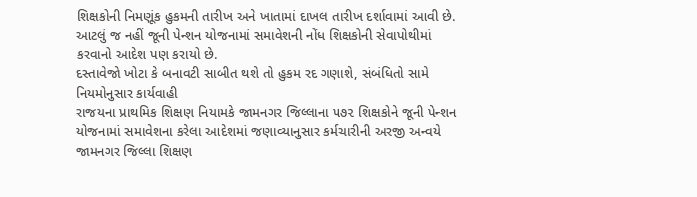શિક્ષકોની નિમણૂંક હુકમની તારીખ અને ખાતામાં દાખલ તારીખ દર્શાવામાં આવી છે. આટલું જ નહીં જૂની પેન્શન યોજનામાં સમાવેશની નોંધ શિક્ષકોની સેવાપોથીમાં કરવાનો આદેશ પણ કરાયો છે.
દસ્તાવેજો ખોટા કે બનાવટી સાબીત થશે તો હુકમ રદ ગણાશે, સંબંધિતો સામે નિયમોનુસાર કાર્યવાહી
રાજયના પ્રાથમિક શિક્ષણ નિયામકે જામનગર જિલ્લાના ૫૭૨ શિક્ષકોને જૂની પેન્શન યોજનામાં સમાવેશના કરેલા આદેશમાં જણાવ્યાનુસાર કર્મચારીની અરજી અન્વયે જામનગર જિલ્લા શિક્ષણ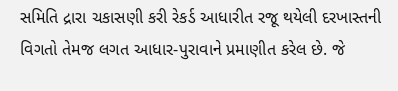સમિતિ દ્રારા ચકાસણી કરી રેકર્ડ આધારીત રજૂ થયેલી દરખાસ્તની વિગતો તેમજ લગત આધાર-પુરાવાને પ્રમાણીત કરેલ છે. જે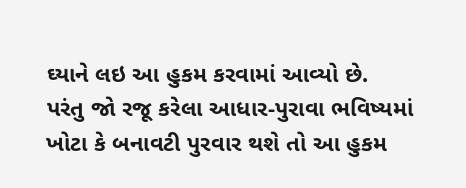ઘ્યાને લઇ આ હુકમ કરવામાં આવ્યો છે.
પરંતુ જો રજૂ કરેલા આધાર-પુરાવા ભવિષ્યમાં ખોટા કે બનાવટી પુરવાર થશે તો આ હુકમ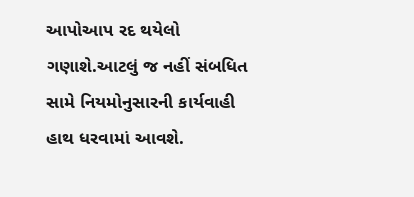આપોઆપ રદ થયેલો ગણાશે.આટલું જ નહીં સંબધિત સામે નિયમોનુસારની કાર્યવાહી હાથ ધરવામાં આવશે.